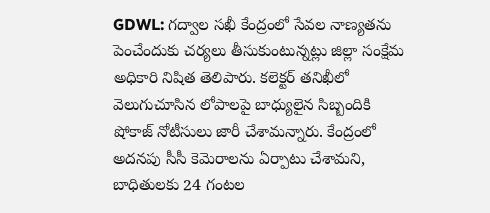GDWL: గద్వాల సఖీ కేంద్రంలో సేవల నాణ్యతను పెంచేందుకు చర్యలు తీసుకుంటున్నట్లు జిల్లా సంక్షేమ అధికారి నిషిత తెలిపారు. కలెక్టర్ తనిఖీలో వెలుగుచూసిన లోపాలపై బాధ్యులైన సిబ్బందికి షోకాజ్ నోటీసులు జారీ చేశామన్నారు. కేంద్రంలో అదనపు సీసీ కెమెరాలను ఏర్పాటు చేశామని, బాధితులకు 24 గంటల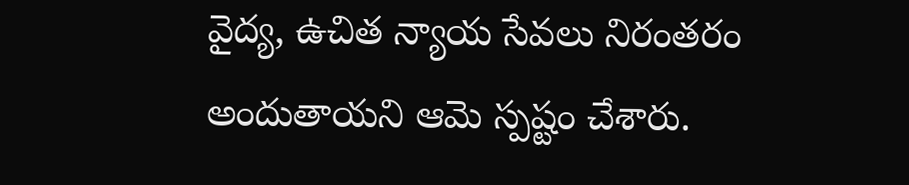వైద్య, ఉచిత న్యాయ సేవలు నిరంతరం అందుతాయని ఆమె స్పష్టం చేశారు.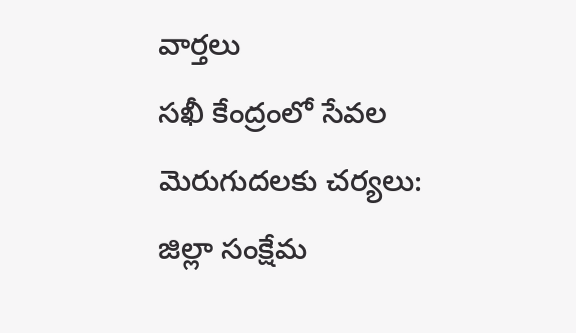వార్తలు
సఖీ కేంద్రంలో సేవల మెరుగుదలకు చర్యలు: జిల్లా సంక్షేమ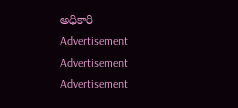అధికారి
Advertisement
Advertisement
Advertisement